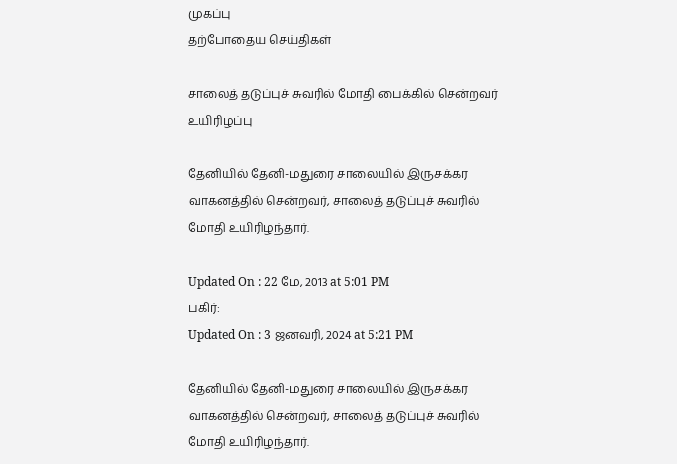முகப்பு
தற்போதைய செய்திகள்

சாலைத் தடுப்புச் சுவரில் மோதி பைக்கில் சென்றவர் உயிரிழப்பு

தேனியில் தேனி-மதுரை சாலையில் இருசக்கர வாகனத்தில் சென்றவர், சாலைத் தடுப்புச் சுவரில் மோதி உயிரிழந்தார்.

Updated On : 22 மே, 2013 at 5:01 PM
பகிர்:
Updated On : 3 ஜனவரி, 2024 at 5:21 PM

தேனியில் தேனி-மதுரை சாலையில் இருசக்கர வாகனத்தில் சென்றவர், சாலைத் தடுப்புச் சுவரில் மோதி உயிரிழந்தார்.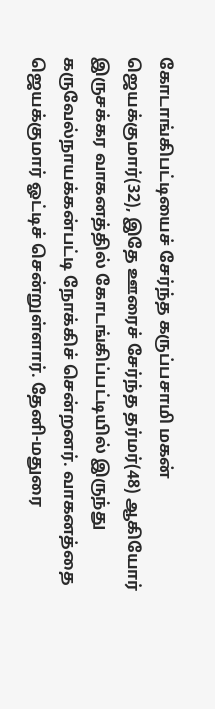கோடாங்கிபட்டியைச் சேர்ந்த கருப்பசாமி மகன் ஜெயக்குமார்(32), இதே ஊரைச் சேர்ந்த தர்மர்(48) ஆகியோர் இருசக்கர வாகனத்தில் கோடங்கிப்பட்டியில் இருந்து கருவேல்நாயக்கன்பட்டி நோக்கிச் சென்றனர். வாகனத்தை ஜெயக்குமார் ஓட்டிச் சென்றுள்ளார். தேனி-மதுரை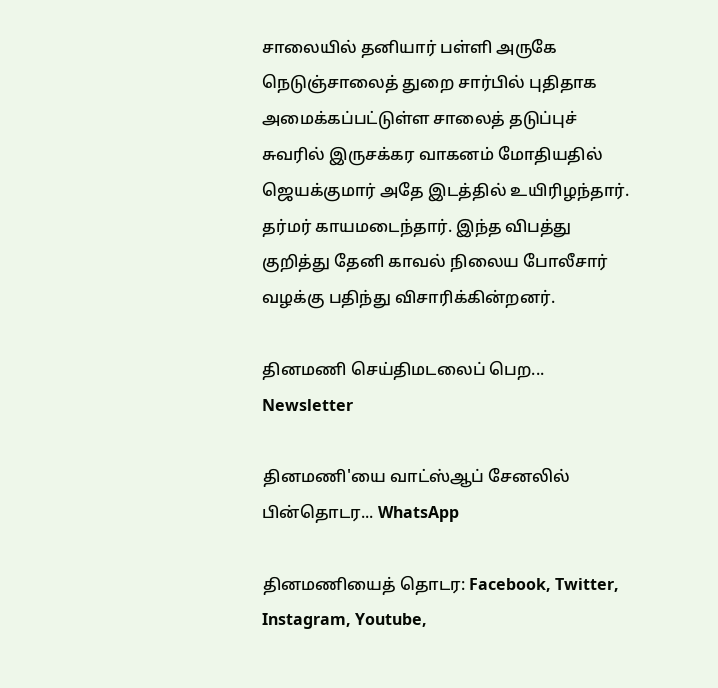சாலையில் தனியார் பள்ளி அருகே நெடுஞ்சாலைத் துறை சார்பில் புதிதாக அமைக்கப்பட்டுள்ள சாலைத் தடுப்புச் சுவரில் இருசக்கர வாகனம் மோதியதில் ஜெயக்குமார் அதே இடத்தில் உயிரிழந்தார். தர்மர் காயமடைந்தார். இந்த விபத்து குறித்து தேனி காவல் நிலைய போலீசார் வழக்கு பதிந்து விசாரிக்கின்றனர்.

தினமணி செய்திமடலைப் பெற... Newsletter

தினமணி'யை வாட்ஸ்ஆப் சேனலில் பின்தொடர... WhatsApp

தினமணியைத் தொடர: Facebook, Twitter, Instagram, Youtube,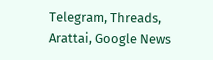Telegram, Threads, Arattai, Google News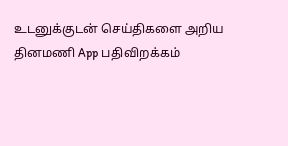உடனுக்குடன் செய்திகளை அறிய தினமணி App பதிவிறக்கம்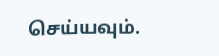செய்யவும்.